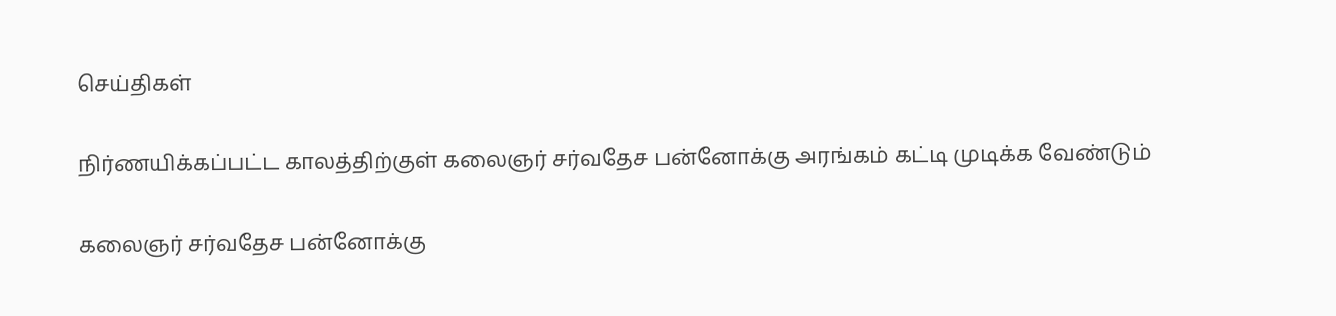செய்திகள்

நிர்ணயிக்கப்பட்ட காலத்திற்குள் கலைஞர் சர்வதேச பன்னோக்கு அரங்கம் கட்டி முடிக்க வேண்டும்

கலைஞர் சர்வதேச பன்னோக்கு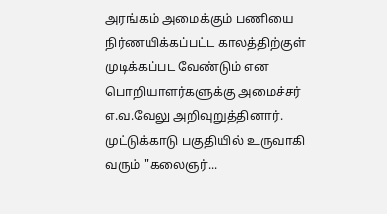அரங்கம் அமைக்கும் பணியை நிர்ணயிக்கப்பட்ட காலத்திற்குள் முடிக்கப்பட வேண்டும் என பொறியாளர்களுக்கு அமைச்சர் எ.வ.வேலு அறிவுறுத்தினார். முட்டுக்காடு பகுதியில் உருவாகி வரும் "கலைஞர்...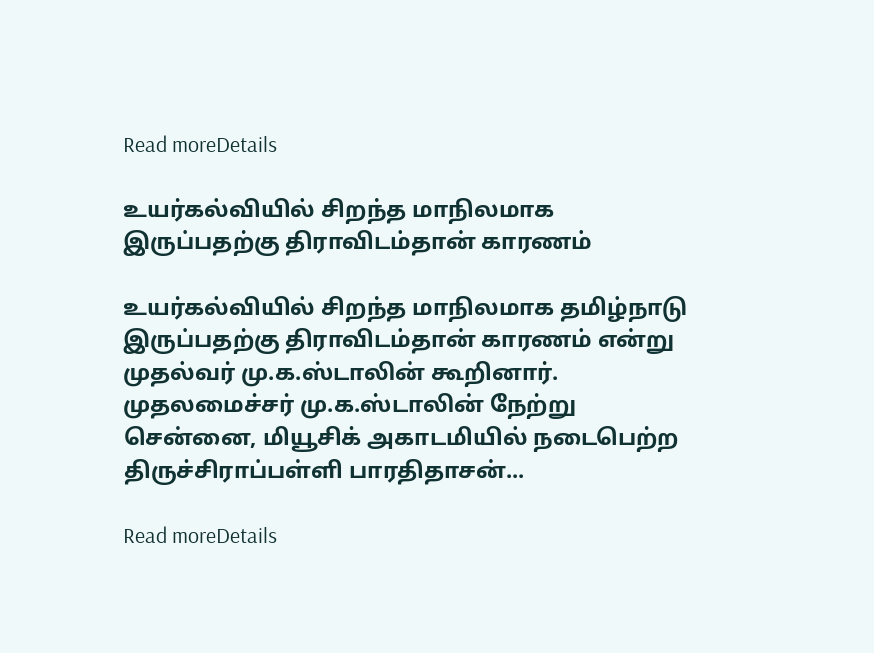Read moreDetails

உயர்கல்வியில் சிறந்த மாநிலமாக இருப்பதற்கு திராவிடம்தான் காரணம்

உயர்கல்வியில் சிறந்த மாநிலமாக தமிழ்நாடு இருப்பதற்கு திராவிடம்தான் காரணம் என்று முதல்வர் மு.க.ஸ்டாலின் கூறினார். முதலமைச்சர் மு.க.ஸ்டாலின் நேற்று சென்னை, மியூசிக் அகாடமியில் நடைபெற்ற திருச்சிராப்பள்ளி பாரதிதாசன்...

Read moreDetails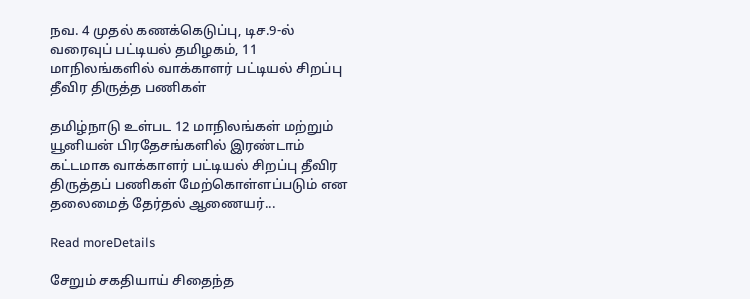நவ. 4 முதல் கணக்கெடுப்பு, டிச.9-ல் வரைவுப் பட்டியல் தமிழகம், 11 மாநிலங்களில் வாக்காளர் பட்டியல் சிறப்பு தீவிர திருத்த பணிகள்

தமிழ்நாடு உள்பட 12 மாநிலங்கள் மற்றும் யூனியன் பிரதேசங்களில் இரண்டாம் கட்டமாக வாக்காளர் பட்டியல் சிறப்பு தீவிர திருத்தப் பணிகள் மேற்கொள்ளப்படும் என தலைமைத் தேர்தல் ஆணையர்...

Read moreDetails

சேறும் சகதியாய் சிதைந்த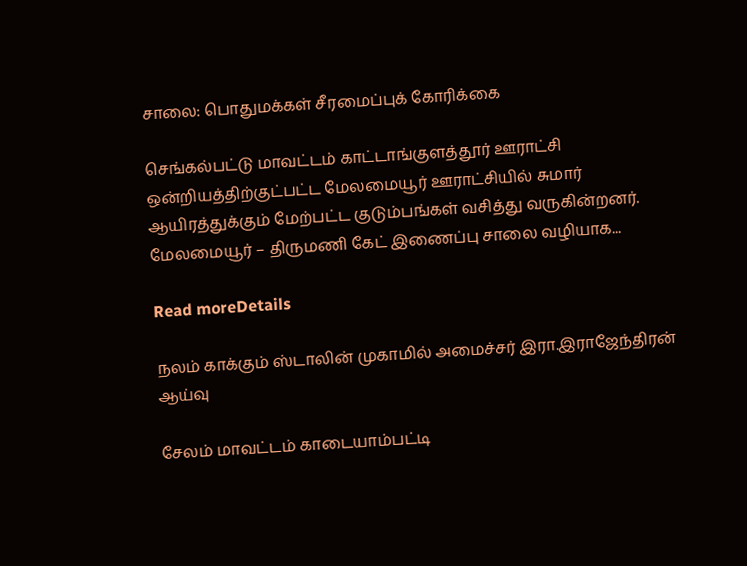சாலை: பொதுமக்கள் சீரமைப்புக் கோரிக்கை

செங்கல்பட்டு மாவட்டம் காட்டாங்குளத்தூர் ஊராட்சி ஒன்றியத்திற்குட்பட்ட மேலமையூர் ஊராட்சியில் சுமார் ஆயிரத்துக்கும் மேற்பட்ட குடும்பங்கள் வசித்து வருகின்றனர். மேலமையூர் – திருமணி கேட் இணைப்பு சாலை வழியாக...

Read moreDetails

நலம் காக்கும் ஸ்டாலின் முகாமில் அமைச்சர் இரா.இராஜேந்திரன் ஆய்வு

சேலம் மாவட்டம் காடையாம்பட்டி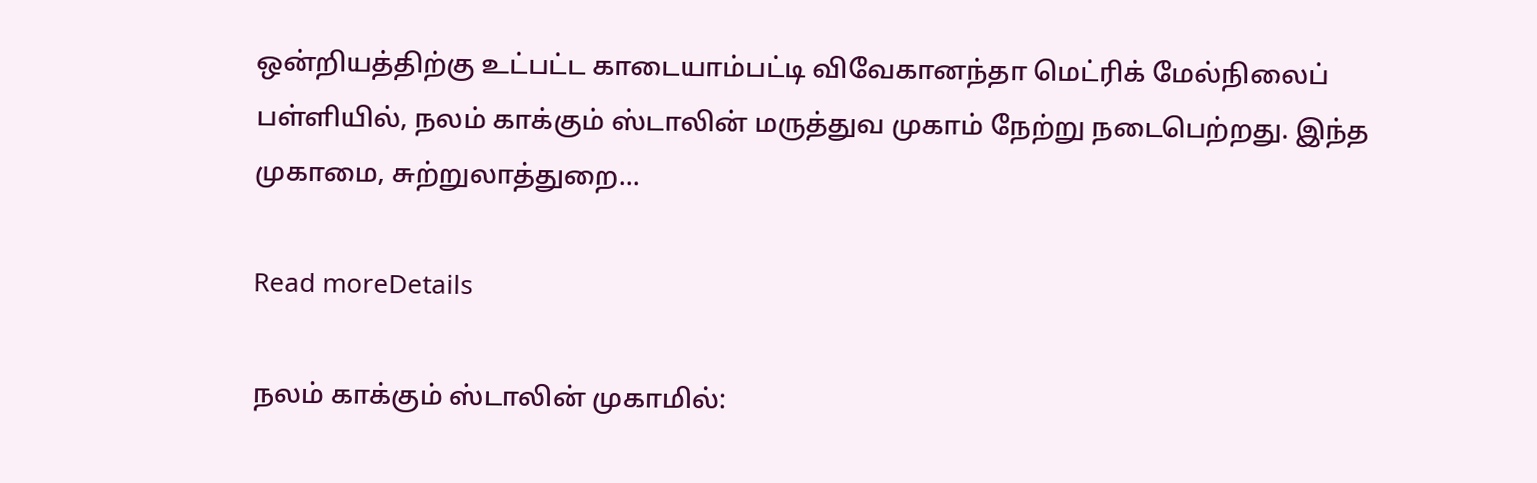ஒன்றியத்திற்கு உட்பட்ட காடையாம்பட்டி விவேகானந்தா மெட்ரிக் மேல்நிலைப் பள்ளியில், நலம் காக்கும் ஸ்டாலின் மருத்துவ முகாம் நேற்று நடைபெற்றது. இந்த முகாமை, சுற்றுலாத்துறை...

Read moreDetails

நலம் காக்கும் ஸ்டாலின் முகாமில்: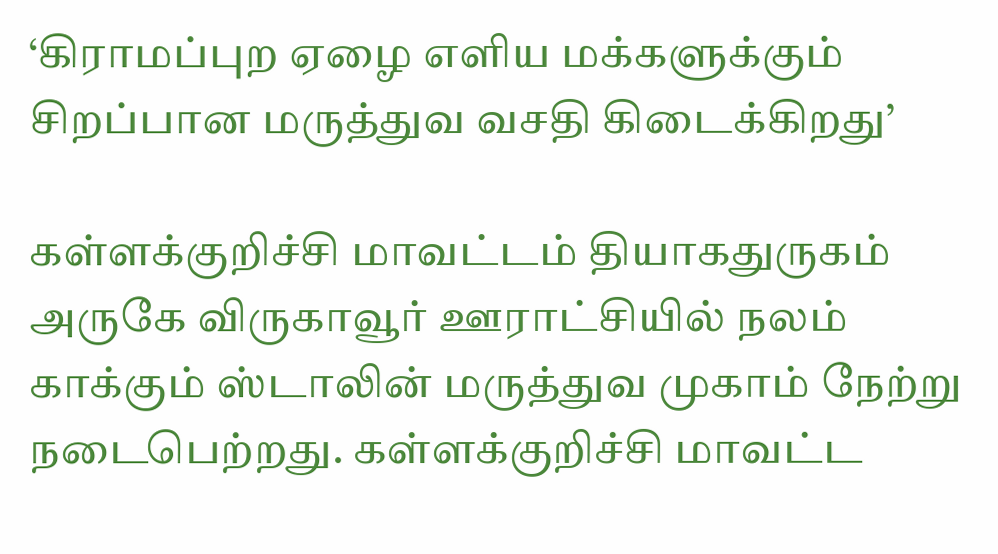‘கிராமப்புற ஏழை எளிய மக்களுக்கும் சிறப்பான மருத்துவ வசதி கிடைக்கிறது’

கள்ளக்குறிச்சி மாவட்டம் தியாகதுருகம் அருகே விருகாவூர் ஊராட்சியில் நலம் காக்கும் ஸ்டாலின் மருத்துவ முகாம் நேற்று நடைபெற்றது. கள்ளக்குறிச்சி மாவட்ட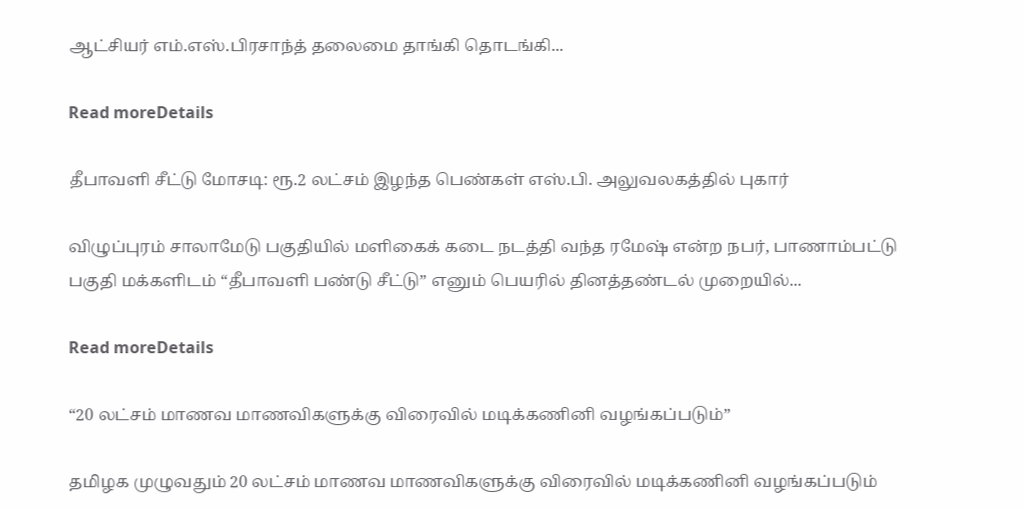ஆட்சியர் எம்.எஸ்.பிரசாந்த் தலைமை தாங்கி தொடங்கி...

Read moreDetails

தீபாவளி சீட்டு மோசடி: ரூ.2 லட்சம் இழந்த பெண்கள் எஸ்.பி. அலுவலகத்தில் புகார்

விழுப்புரம் சாலாமேடு பகுதியில் மளிகைக் கடை நடத்தி வந்த ரமேஷ் என்ற நபர், பாணாம்பட்டு பகுதி மக்களிடம் “தீபாவளி பண்டு சீட்டு” எனும் பெயரில் தினத்தண்டல் முறையில்...

Read moreDetails

“20 லட்சம் மாணவ மாணவிகளுக்கு விரைவில் மடிக்கணினி வழங்கப்படும்”

தமிழக முழுவதும் 20 லட்சம் மாணவ மாணவிகளுக்கு விரைவில் மடிக்கணினி வழங்கப்படும்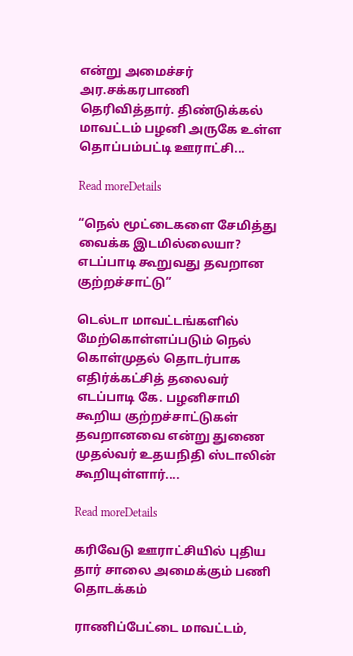என்று அமைச்சர் அர.சக்கரபாணி தெரிவித்தார். திண்டுக்கல் மாவட்டம் பழனி அருகே உள்ள தொப்பம்பட்டி ஊராட்சி...

Read moreDetails

“நெல் மூட்டைகளை சேமித்து வைக்க இடமில்லையா? எடப்பாடி கூறுவது தவறான குற்றச்சாட்டு”

டெல்டா மாவட்டங்களில் மேற்கொள்ளப்படும் நெல் கொள்முதல் தொடர்பாக எதிர்க்கட்சித் தலைவர் எடப்பாடி கே. பழனிசாமி கூறிய குற்றச்சாட்டுகள் தவறானவை என்று துணை முதல்வர் உதயநிதி ஸ்டாலின் கூறியுள்ளார்....

Read moreDetails

கரிவேடு ஊராட்சியில் புதிய தார் சாலை அமைக்கும் பணி தொடக்கம்

ராணிப்பேட்டை மாவட்டம்,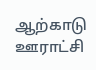ஆற்காடு ஊராட்சி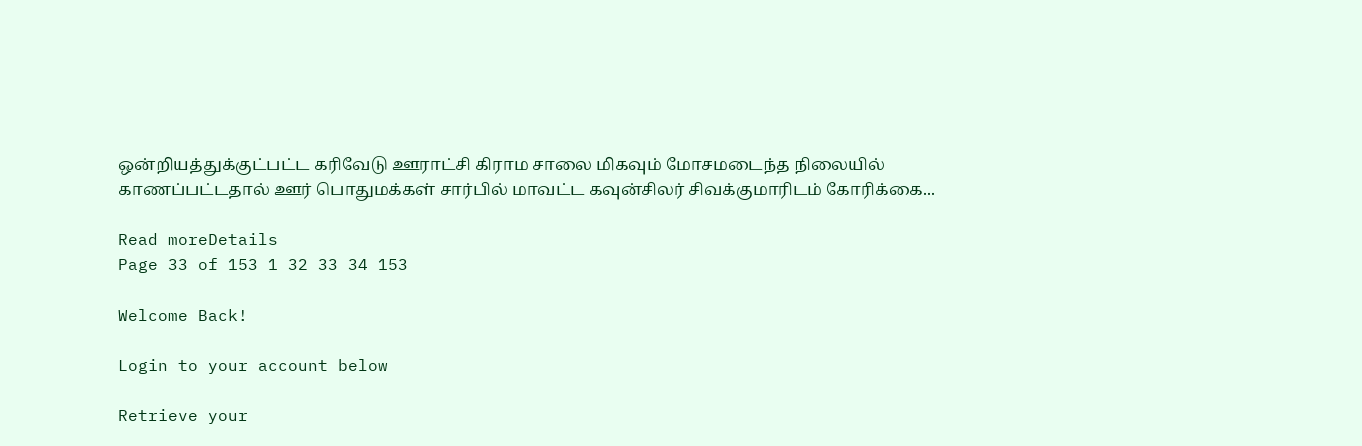ஒன்றியத்துக்குட்பட்ட கரிவேடு ஊராட்சி கிராம சாலை மிகவும் மோசமடைந்த நிலையில் காணப்பட்டதால் ஊர் பொதுமக்கள் சார்பில் மாவட்ட கவுன்சிலர் சிவக்குமாரிடம் கோரிக்கை...

Read moreDetails
Page 33 of 153 1 32 33 34 153

Welcome Back!

Login to your account below

Retrieve your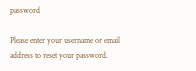password

Please enter your username or email address to reset your password.